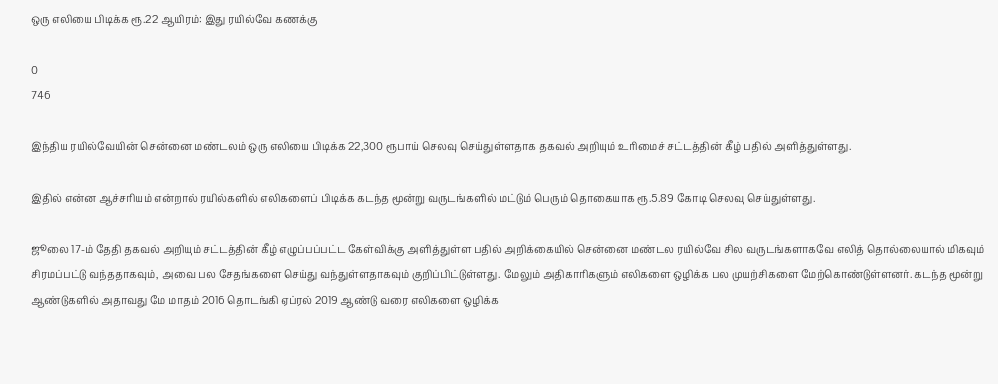ஒரு எலியை பிடிக்க ரூ.22 ஆயிரம்: இது ரயில்வே கணக்கு

0
746

இந்திய ரயில்வேயின் சென்னை மண்டலம் ஒரு எலியை பிடிக்க 22,300 ரூபாய் செலவு செய்துள்ளதாக தகவல் அறியும் உரிமைச் சட்டத்தின் கீழ் பதில் அளித்துள்ளது.

இதில் என்ன ஆச்சரியம் என்றால் ரயில்களில் எலிகளைப் பிடிக்க கடந்த மூன்று வருடங்களில் மட்டும் பெரும் தொகையாக ரூ.5.89 கோடி செலவு செய்துள்ளது.

ஜூலை 17-ம் தேதி தகவல் அறியும் சட்டத்தின் கீழ் எழுப்பப்பட்ட கேள்விக்கு அளித்துள்ள பதில் அறிக்கையில் சென்னை மண்டல ரயில்வே சில வருடங்களாகவே எலித் தொல்லையால் மிகவும் சிரமப்பட்டு வந்ததாகவும், அவை பல சேதங்களை செய்து வந்துள்ளதாகவும் குறிப்பிட்டுள்ளது. மேலும் அதிகாரிகளும் எலிகளை ஒழிக்க பல முயற்சிகளை மேற்கொண்டுள்ளனர். கடந்த மூன்று ஆண்டுகளில் அதாவது மே மாதம் 2016 தொடங்கி ஏப்ரல் 2019 ஆண்டு வரை எலிகளை ஒழிக்க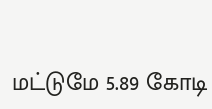மட்டுமே 5.89 கோடி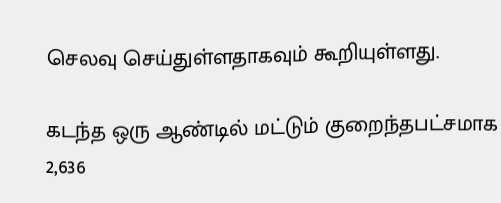செலவு செய்துள்ளதாகவும் கூறியுள்ளது.

கடந்த ஒரு ஆண்டில் மட்டும் குறைந்தபட்சமாக 2,636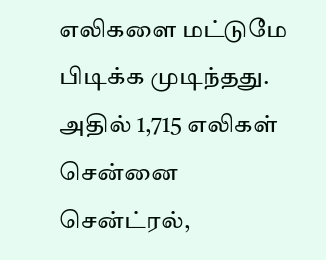எலிகளை மட்டுமே பிடிக்க முடிந்தது. அதில் 1,715 எலிகள் சென்னை சென்ட்ரல்,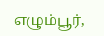எழும்பூர்,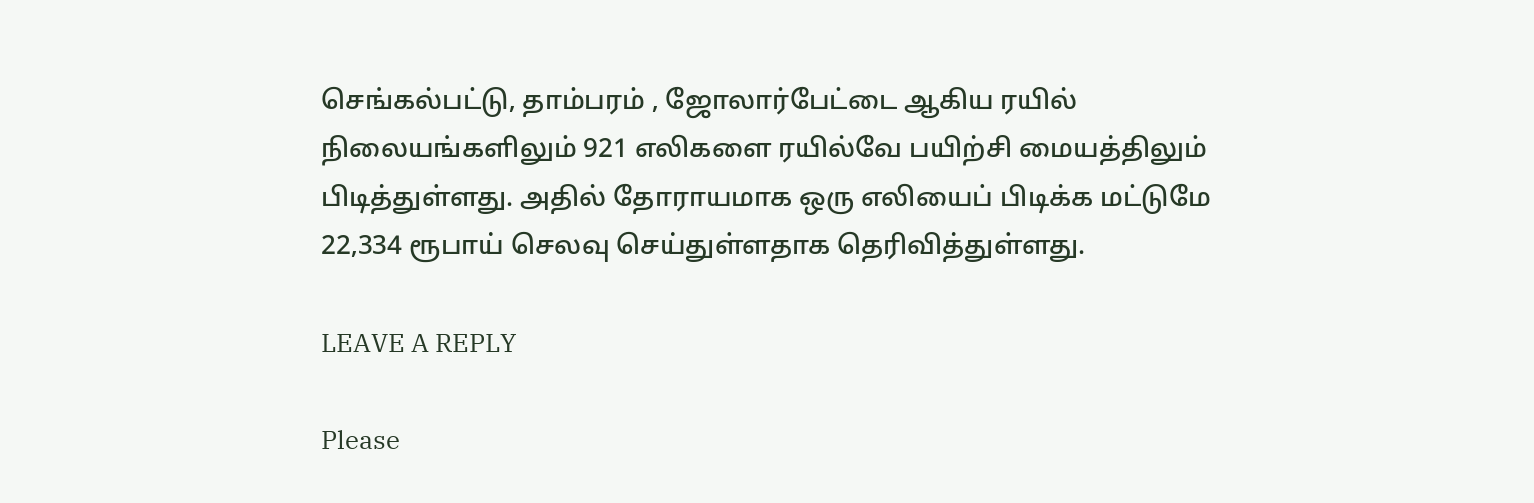செங்கல்பட்டு, தாம்பரம் , ஜோலார்பேட்டை ஆகிய ரயில் நிலையங்களிலும் 921 எலிகளை ரயில்வே பயிற்சி மையத்திலும் பிடித்துள்ளது. அதில் தோராயமாக ஒரு எலியைப் பிடிக்க மட்டுமே 22,334 ரூபாய் செலவு செய்துள்ளதாக தெரிவித்துள்ளது.

LEAVE A REPLY

Please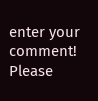enter your comment!
Please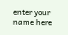enter your name here